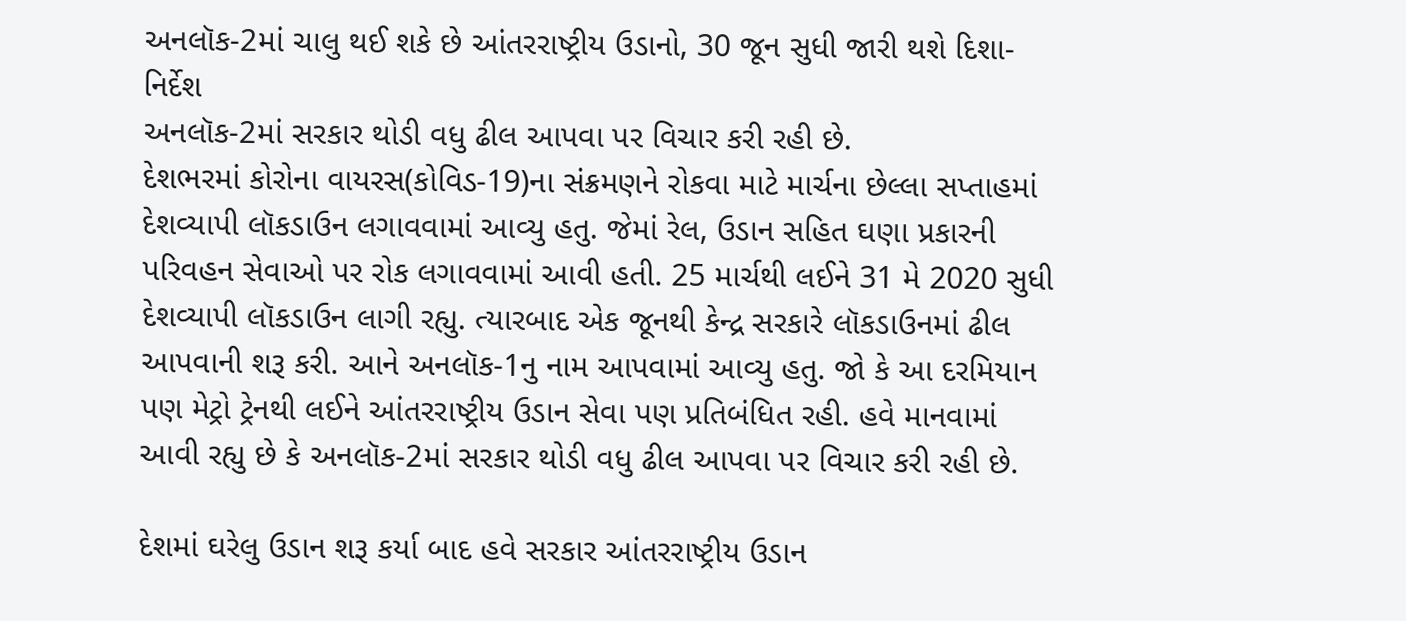અનલૉક-2માં ચાલુ થઈ શકે છે આંતરરાષ્ટ્રીય ઉડાનો, 30 જૂન સુધી જારી થશે દિશા-નિર્દેશ
અનલૉક-2માં સરકાર થોડી વધુ ઢીલ આપવા પર વિચાર કરી રહી છે.
દેશભરમાં કોરોના વાયરસ(કોવિડ-19)ના સંક્રમણને રોકવા માટે માર્ચના છેલ્લા સપ્તાહમાં દેશવ્યાપી લૉકડાઉન લગાવવામાં આવ્યુ હતુ. જેમાં રેલ, ઉડાન સહિત ઘણા પ્રકારની પરિવહન સેવાઓ પર રોક લગાવવામાં આવી હતી. 25 માર્ચથી લઈને 31 મે 2020 સુધી દેશવ્યાપી લૉકડાઉન લાગી રહ્યુ. ત્યારબાદ એક જૂનથી કેન્દ્ર સરકારે લૉકડાઉનમાં ઢીલ આપવાની શરૂ કરી. આને અનલૉક-1નુ નામ આપવામાં આવ્યુ હતુ. જો કે આ દરમિયાન પણ મેટ્રો ટ્રેનથી લઈને આંતરરાષ્ટ્રીય ઉડાન સેવા પણ પ્રતિબંધિત રહી. હવે માનવામાં આવી રહ્યુ છે કે અનલૉક-2માં સરકાર થોડી વધુ ઢીલ આપવા પર વિચાર કરી રહી છે.

દેશમાં ઘરેલુ ઉડાન શરૂ કર્યા બાદ હવે સરકાર આંતરરાષ્ટ્રીય ઉડાન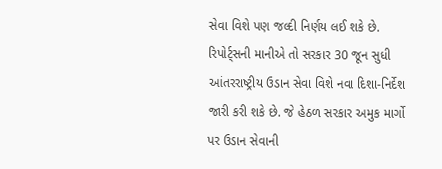સેવા વિશે પણ જલ્દી નિર્ણય લઈ શકે છે. રિપોર્ટ્સની માનીએ તો સરકાર 30 જૂન સુધી આંતરરાષ્ટ્રીય ઉડાન સેવા વિશે નવા દિશા-નિર્દેશ જારી કરી શકે છે. જે હેઠળ સરકાર અમુક માર્ગો પર ઉડાન સેવાની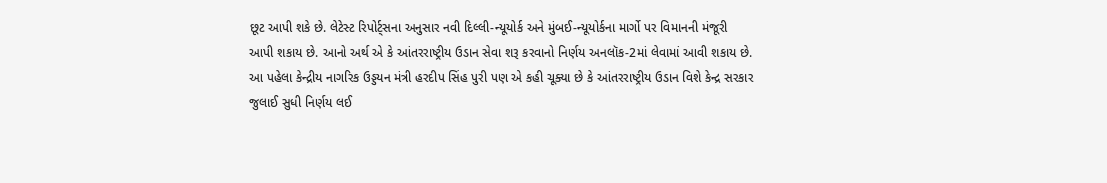છૂટ આપી શકે છે. લેટેસ્ટ રિપોર્ટ્સના અનુસાર નવી દિલ્લી-ન્યૂયોર્ક અને મુંબઈ-ન્યૂયોર્કના માર્ગો પર વિમાનની મંજૂરી આપી શકાય છે. આનો અર્થ એ કે આંતરરાષ્ટ્રીય ઉડાન સેવા શરૂ કરવાનો નિર્ણય અનલૉક-2માં લેવામાં આવી શકાય છે.
આ પહેલા કેન્દ્રીય નાગરિક ઉડ્ડયન મંત્રી હરદીપ સિંહ પુરી પણ એ કહી ચૂક્યા છે કે આંતરરાષ્ટ્રીય ઉડાન વિશે કેન્દ્ર સરકાર જુલાઈ સુધી નિર્ણય લઈ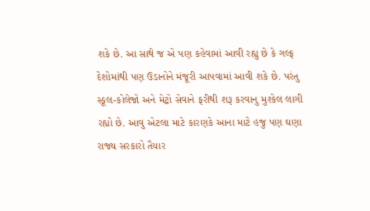શકે છે. આ સાથે જ એ પણ કહેવામાં આવી રહ્યુ છે કે ગલ્ફ દેશોમાંથી પણ ઉડાનોને મંજૂરી આપવામાં આવી શકે છે. પરંતુ સ્કૂલ-કોલેજો અને મેટ્રો સેવાને ફરીથી શરૂ કરવાનુ મુશ્કેલ લાગી રહ્યો છે. આવુ એટલા માટે કારણકે આના માટે હજુ પણ ઘણા રાજ્ય સરકારો તૈયાર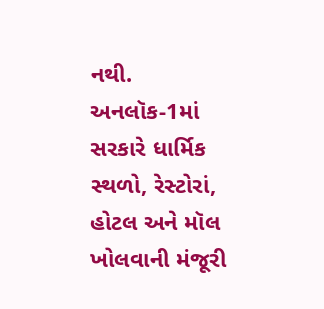નથી.
અનલૉક-1માં સરકારે ધાર્મિક સ્થળો, રેસ્ટોરાં, હોટલ અને મૉલ ખોલવાની મંજૂરી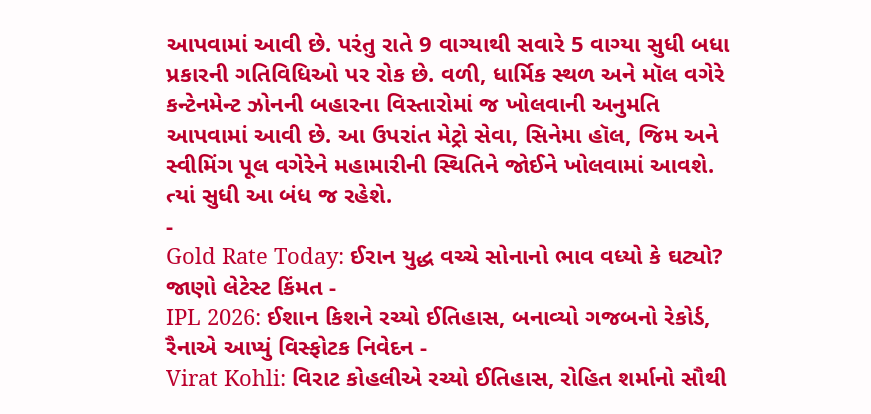આપવામાં આવી છે. પરંતુ રાતે 9 વાગ્યાથી સવારે 5 વાગ્યા સુધી બધા પ્રકારની ગતિવિધિઓ પર રોક છે. વળી, ધાર્મિક સ્થળ અને મૉલ વગેરે કન્ટેનમેન્ટ ઝોનની બહારના વિસ્તારોમાં જ ખોલવાની અનુમતિ આપવામાં આવી છે. આ ઉપરાંત મેટ્રો સેવા, સિનેમા હૉલ, જિમ અને સ્વીમિંગ પૂલ વગેરેને મહામારીની સ્થિતિને જોઈને ખોલવામાં આવશે. ત્યાં સુધી આ બંધ જ રહેશે.
-
Gold Rate Today: ઈરાન યુદ્ધ વચ્ચે સોનાનો ભાવ વધ્યો કે ઘટ્યો? જાણો લેટેસ્ટ કિંમત -
IPL 2026: ઈશાન કિશને રચ્યો ઈતિહાસ, બનાવ્યો ગજબનો રેકોર્ડ, રૈનાએ આપ્યું વિસ્ફોટક નિવેદન -
Virat Kohli: વિરાટ કોહલીએ રચ્યો ઈતિહાસ, રોહિત શર્માનો સૌથી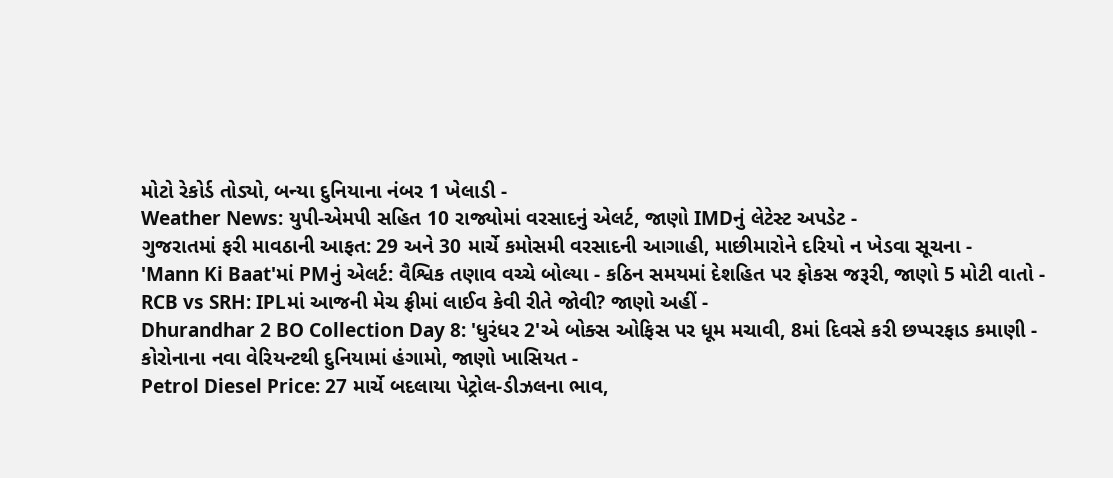મોટો રેકોર્ડ તોડ્યો, બન્યા દુનિયાના નંબર 1 ખેલાડી -
Weather News: યુપી-એમપી સહિત 10 રાજ્યોમાં વરસાદનું એલર્ટ, જાણો IMDનું લેટેસ્ટ અપડેટ -
ગુજરાતમાં ફરી માવઠાની આફત: 29 અને 30 માર્ચે કમોસમી વરસાદની આગાહી, માછીમારોને દરિયો ન ખેડવા સૂચના -
'Mann Ki Baat'માં PMનું એલર્ટ: વૈશ્વિક તણાવ વચ્ચે બોલ્યા - કઠિન સમયમાં દેશહિત પર ફોકસ જરૂરી, જાણો 5 મોટી વાતો -
RCB vs SRH: IPLમાં આજની મેચ ફ્રીમાં લાઈવ કેવી રીતે જોવી? જાણો અહીં -
Dhurandhar 2 BO Collection Day 8: 'ધુરંધર 2'એ બોક્સ ઓફિસ પર ધૂમ મચાવી, 8માં દિવસે કરી છપ્પરફાડ કમાણી -
કોરોનાના નવા વેરિયન્ટથી દુનિયામાં હંગામો, જાણો ખાસિયત -
Petrol Diesel Price: 27 માર્ચે બદલાયા પેટ્રોલ-ડીઝલના ભાવ,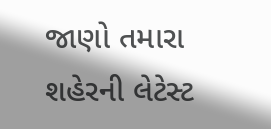જાણો તમારા શહેરની લેટેસ્ટ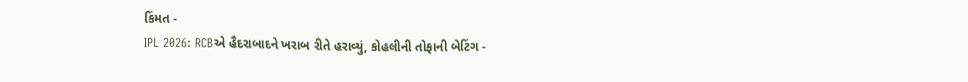કિંમત -
IPL 2026: RCBએ હૈદરાબાદને ખરાબ રીતે હરાવ્યું, કોહલીની તોફાની બેટિંગ -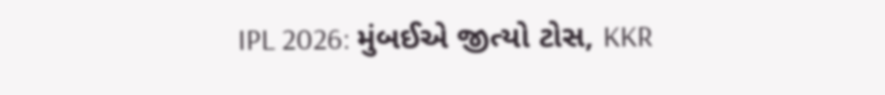IPL 2026: મુંબઈએ જીત્યો ટોસ, KKR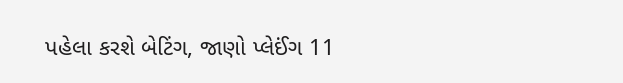પહેલા કરશે બેટિંગ, જાણો પ્લેઈંગ 11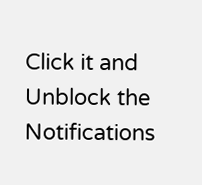Click it and Unblock the Notifications